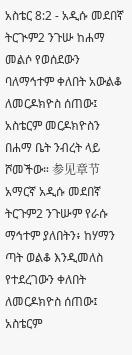አስቴር 8:2 - አዲሱ መደበኛ ትርጒም2 ንጉሡ ከሐማ መልሶ የወሰደውን ባለማኅተም ቀለበት አውልቆ ለመርዶክዮስ ሰጠው፤ አስቴርም መርዶክዮስን በሐማ ቤት ንብረት ላይ ሾመችው። 参见章节አማርኛ አዲሱ መደበኛ ትርጉም2 ንጉሡም የራሱ ማኅተም ያለበትን፥ ከሃማን ጣት ወልቆ እንዲመለስ የተደረገውን ቀለበት ለመርዶክዮስ ሰጠው፤ አስቴርም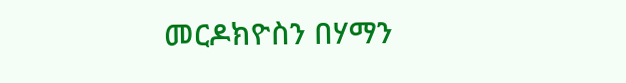መርዶክዮስን በሃማን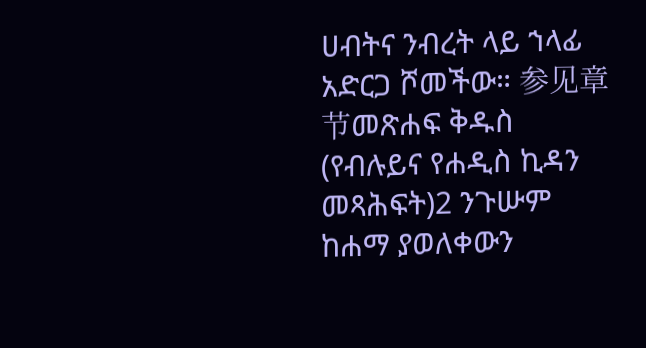ሀብትና ንብረት ላይ ኀላፊ አድርጋ ሾመችው። 参见章节መጽሐፍ ቅዱስ (የብሉይና የሐዲስ ኪዳን መጻሕፍት)2 ንጉሡም ከሐማ ያወለቀውን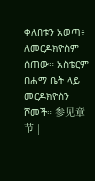ቀለበቱን አወጣ፥ ለመርዶክዮስም ሰጠው። አስቴርም በሐማ ቤት ላይ መርዶክዮስን ሾመች። 参见章节 |